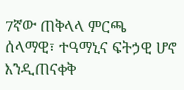7ኛው ጠቅላላ ምርጫ ሰላማዊ፣ ተዓማኒና ፍትኃዊ ሆኖ እንዲጠናቀቅ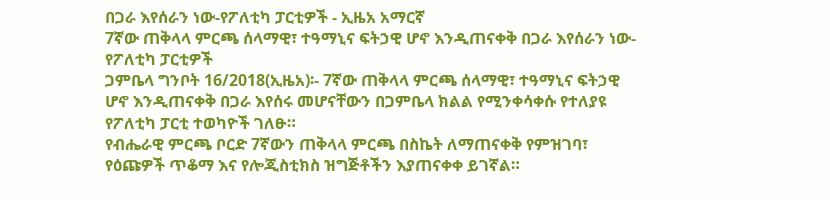በጋራ እየሰራን ነው-የፖለቲካ ፓርቲዎች - ኢዜአ አማርኛ
7ኛው ጠቅላላ ምርጫ ሰላማዊ፣ ተዓማኒና ፍትኃዊ ሆኖ እንዲጠናቀቅ በጋራ እየሰራን ነው-የፖለቲካ ፓርቲዎች
ጋምቤላ ግንቦት 16/2018(ኢዜአ)፡- 7ኛው ጠቅላላ ምርጫ ሰላማዊ፣ ተዓማኒና ፍትኃዊ ሆኖ እንዲጠናቀቅ በጋራ እየሰሩ መሆናቸውን በጋምቤላ ክልል የሚንቀሳቀሱ የተለያዩ የፖለቲካ ፓርቲ ተወካዮች ገለፁ።
የብሔራዊ ምርጫ ቦርድ 7ኛውን ጠቅላላ ምርጫ በስኬት ለማጠናቀቅ የምዝገባ፣ የዕጩዎች ጥቆማ እና የሎጂስቲክስ ዝግጅቶችን እያጠናቀቀ ይገኛል።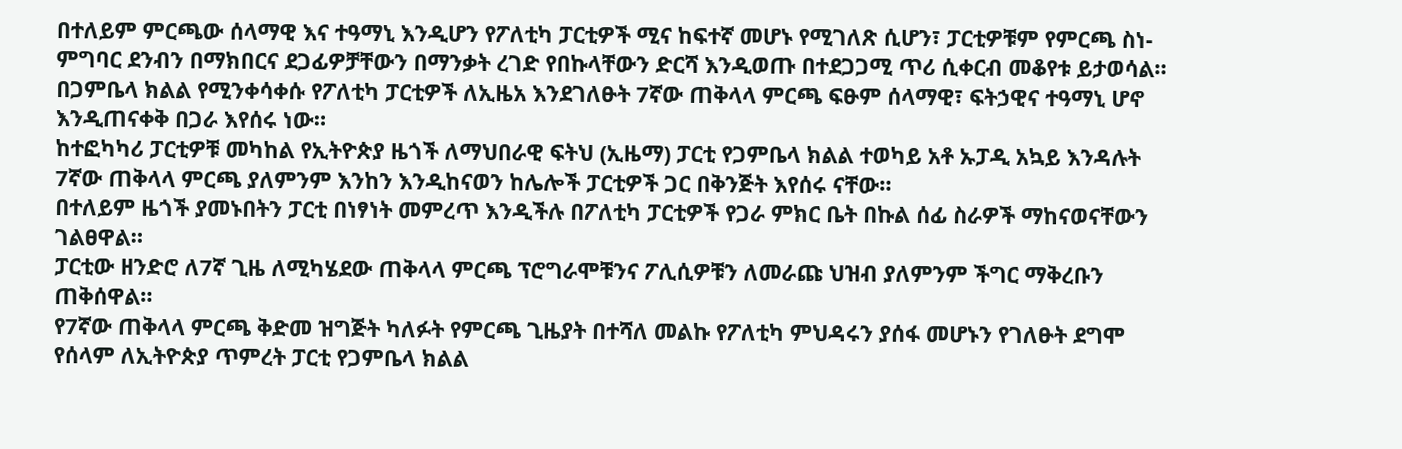በተለይም ምርጫው ሰላማዊ እና ተዓማኒ እንዲሆን የፖለቲካ ፓርቲዎች ሚና ከፍተኛ መሆኑ የሚገለጽ ሲሆን፣ ፓርቲዎቹም የምርጫ ስነ-ምግባር ደንብን በማክበርና ደጋፊዎቻቸውን በማንቃት ረገድ የበኩላቸውን ድርሻ እንዲወጡ በተደጋጋሚ ጥሪ ሲቀርብ መቆየቱ ይታወሳል።
በጋምቤላ ክልል የሚንቀሳቀሱ የፖለቲካ ፓርቲዎች ለኢዜአ እንደገለፁት 7ኛው ጠቅላላ ምርጫ ፍፁም ሰላማዊ፣ ፍትኃዊና ተዓማኒ ሆኖ እንዲጠናቀቅ በጋራ እየሰሩ ነው።
ከተፎካካሪ ፓርቲዎቹ መካከል የኢትዮጵያ ዜጎች ለማህበራዊ ፍትህ (ኢዜማ) ፓርቲ የጋምቤላ ክልል ተወካይ አቶ ኡፓዲ አኳይ እንዳሉት 7ኛው ጠቅላላ ምርጫ ያለምንም እንከን እንዲከናወን ከሌሎች ፓርቲዎች ጋር በቅንጅት እየሰሩ ናቸው።
በተለይም ዜጎች ያመኑበትን ፓርቲ በነፃነት መምረጥ እንዲችሉ በፖለቲካ ፓርቲዎች የጋራ ምክር ቤት በኩል ሰፊ ስራዎች ማከናወናቸውን ገልፀዋል።
ፓርቲው ዘንድሮ ለ7ኛ ጊዜ ለሚካሄደው ጠቅላላ ምርጫ ፕሮግራሞቹንና ፖሊሲዎቹን ለመራጩ ህዝብ ያለምንም ችግር ማቅረቡን ጠቅሰዋል።
የ7ኛው ጠቅላላ ምርጫ ቅድመ ዝግጅት ካለፉት የምርጫ ጊዜያት በተሻለ መልኩ የፖለቲካ ምህዳሩን ያሰፋ መሆኑን የገለፁት ደግሞ የሰላም ለኢትዮጵያ ጥምረት ፓርቲ የጋምቤላ ክልል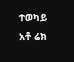ተወካይ አቶ ሬክ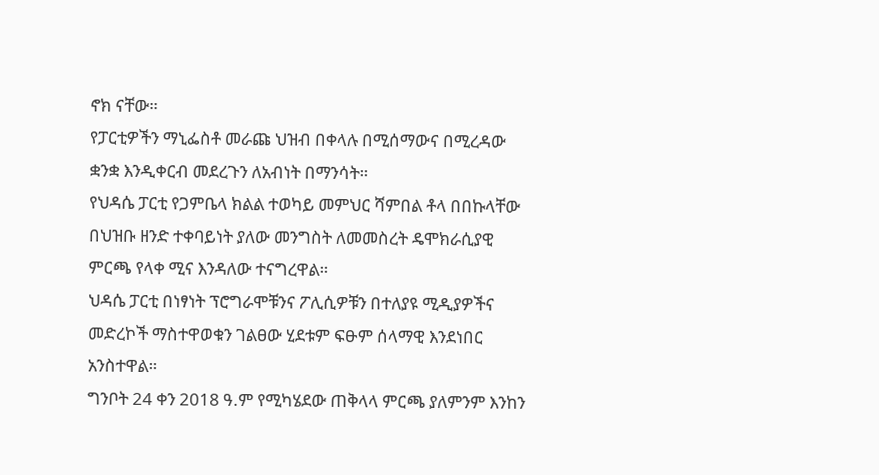ኖክ ናቸው።
የፓርቲዎችን ማኒፌስቶ መራጩ ህዝብ በቀላሉ በሚሰማውና በሚረዳው ቋንቋ እንዲቀርብ መደረጉን ለአብነት በማንሳት።
የህዳሴ ፓርቲ የጋምቤላ ክልል ተወካይ መምህር ሻምበል ቶላ በበኩላቸው በህዝቡ ዘንድ ተቀባይነት ያለው መንግስት ለመመስረት ዴሞክራሲያዊ ምርጫ የላቀ ሚና እንዳለው ተናግረዋል።
ህዳሴ ፓርቲ በነፃነት ፕሮግራሞቹንና ፖሊሲዎቹን በተለያዩ ሚዲያዎችና መድረኮች ማስተዋወቁን ገልፀው ሂደቱም ፍፁም ሰላማዊ እንደነበር አንስተዋል።
ግንቦት 24 ቀን 2018 ዓ.ም የሚካሄደው ጠቅላላ ምርጫ ያለምንም እንከን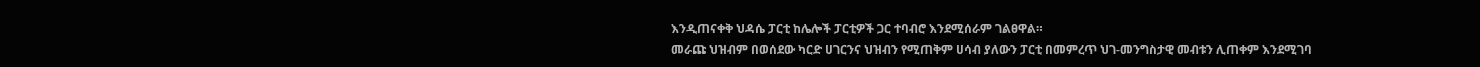እንዲጠናቀቅ ህዳሴ ፓርቲ ከሌሎች ፓርቲዎች ጋር ተባብሮ እንደሚሰራም ገልፀዋል።
መራጩ ህዝብም በወሰደው ካርድ ሀገርንና ህዝብን የሚጠቅም ሀሳብ ያለውን ፓርቲ በመምረጥ ህገ-መንግስታዊ መብቱን ሊጠቀም እንደሚገባ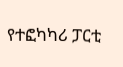የተፎካካሪ ፓርቲ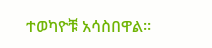ተወካዮቹ አሳስበዋል።